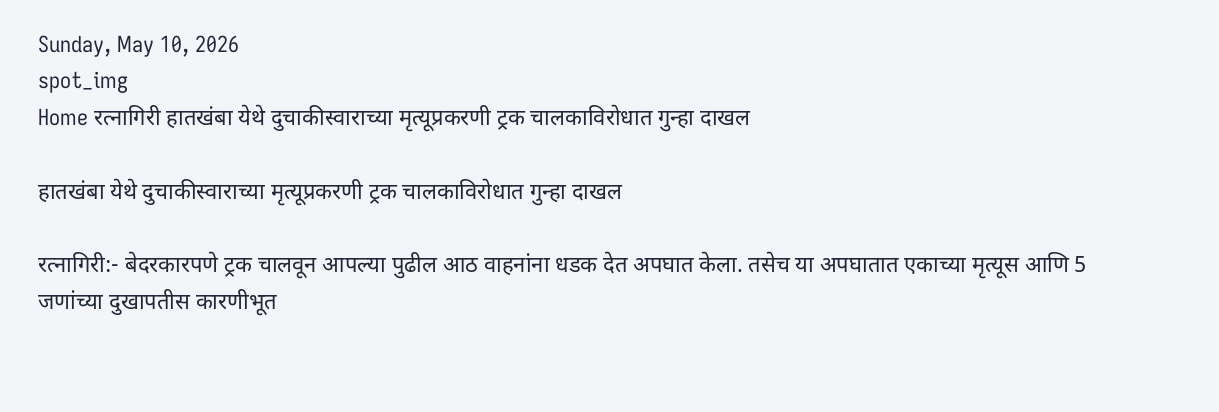Sunday, May 10, 2026
spot_img
Home रत्नागिरी हातखंबा येथे दुचाकीस्वाराच्या मृत्यूप्रकरणी ट्रक चालकाविरोधात गुन्हा दाखल

हातखंबा येथे दुचाकीस्वाराच्या मृत्यूप्रकरणी ट्रक चालकाविरोधात गुन्हा दाखल

रत्नागिरी:- बेदरकारपणे ट्रक चालवून आपल्या पुढील आठ वाहनांना धडक देत अपघात केला. तसेच या अपघातात एकाच्या मृत्यूस आणि 5 जणांच्या दुखापतीस कारणीभूत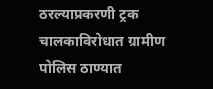ठरल्याप्रकरणी ट्रक चालकाविरोधात ग्रामीण पोलिस ठाण्यात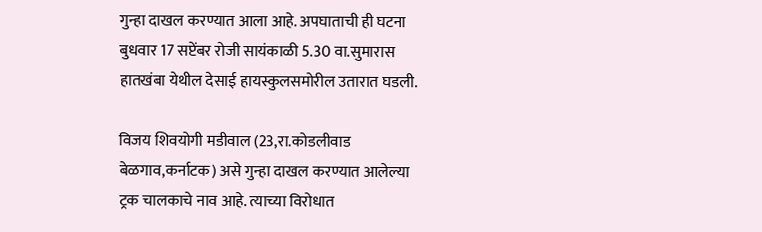गुन्हा दाखल करण्यात आला आहे. अपघाताची ही घटना बुधवार 17 सप्टेंबर रोजी सायंकाळी 5.30 वा.सुमारास हातखंबा येथील देसाई हायस्कुलसमोरील उतारात घडली.

विजय शिवयोगी मडीवाल (23,रा.कोडलीवाड बेळगाव,कर्नाटक) असे गुन्हा दाखल करण्यात आलेल्या ट्रक चालकाचे नाव आहे. त्याच्या विरोधात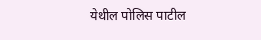येथील पोलिस पाटील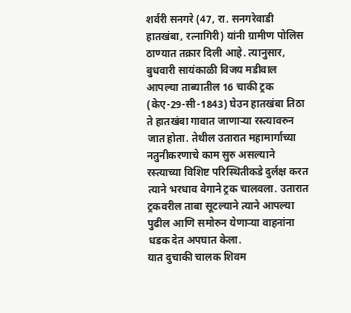शर्वरी सनगरे (47, रा. सनगरेवाडी हातखंबा, रत्नागिरी) यांनी ग्रामीण पोलिस ठाण्यात तक्रार दिली आहे. त्यानुसार, बुधवारी सायंकाळी विजय मडीवाल आपल्या ताब्यातील 16 चाकी ट्रक (केए-29-सी-1843) घेउन हातखंबा तिठा ते हातखंबा गावात जाणार्‍या रस्त्यावरुन जात होता. तेथील उतारात महामार्गाच्या नतुनीकरणाचे काम सुरु असल्याने रस्त्याच्या विशिष्ट परिस्थितीकडे दुर्लक्ष करत त्याने भरधाव वेगाने ट्रक चालवला. उतारात ट्रकवरील ताबा सूटल्याने त्याने आपल्या पुढील आणि समोरुन येणार्‍या वाहनांना धडक देत अपघात केला.
यात दुचाकी चालक शिवम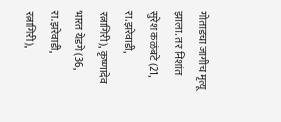गोताडचा जागीच मृत्यू झाला. तर निशांत सुरेश कळंबटे (21, रा.झरेवाडी, रत्नागिरी), कृष्णादेव भारत येडगे (36, रा.झरेवाडी, रत्नागिरी),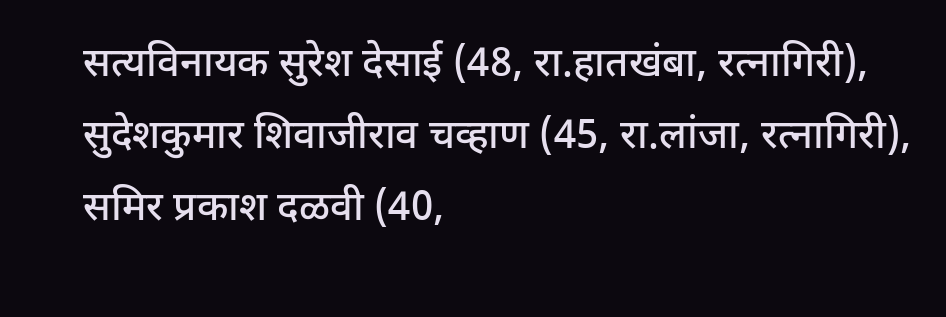सत्यविनायक सुरेश देसाई (48, रा.हातखंबा, रत्नागिरी), सुदेशकुमार शिवाजीराव चव्हाण (45, रा.लांजा, रत्नागिरी), समिर प्रकाश दळवी (40,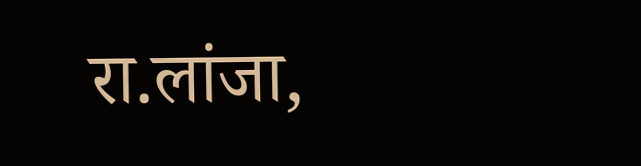रा.लांजा,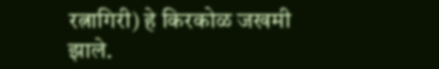रत्नागिरी) हे किरकोळ जखमी झाले.